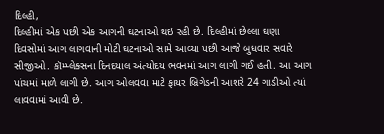દિલ્હી,
દિલ્હીમાં એક પછી એક આગની ઘટનાઓ થઇ રહી છે. દિલ્હીમાં છેલ્લા ઘણા દિવસોમાં આગ લાગવાની મોટી ઘટનાઓ સામે આવ્યા પછી આજે બુધવાર સવારે સીજીઓ. કૉમ્પ્લેક્સના દિનદયાલ અંત્યોદય ભવનમાં આગ લાગી ગઈ હતી. આ આગ પાંચમાં માળે લાગી છે. આગ ઓલવવા માટે ફાયર બ્રિગેડની આશરે 24 ગાડીઓ ત્યાં લાવવામાં આવી છે.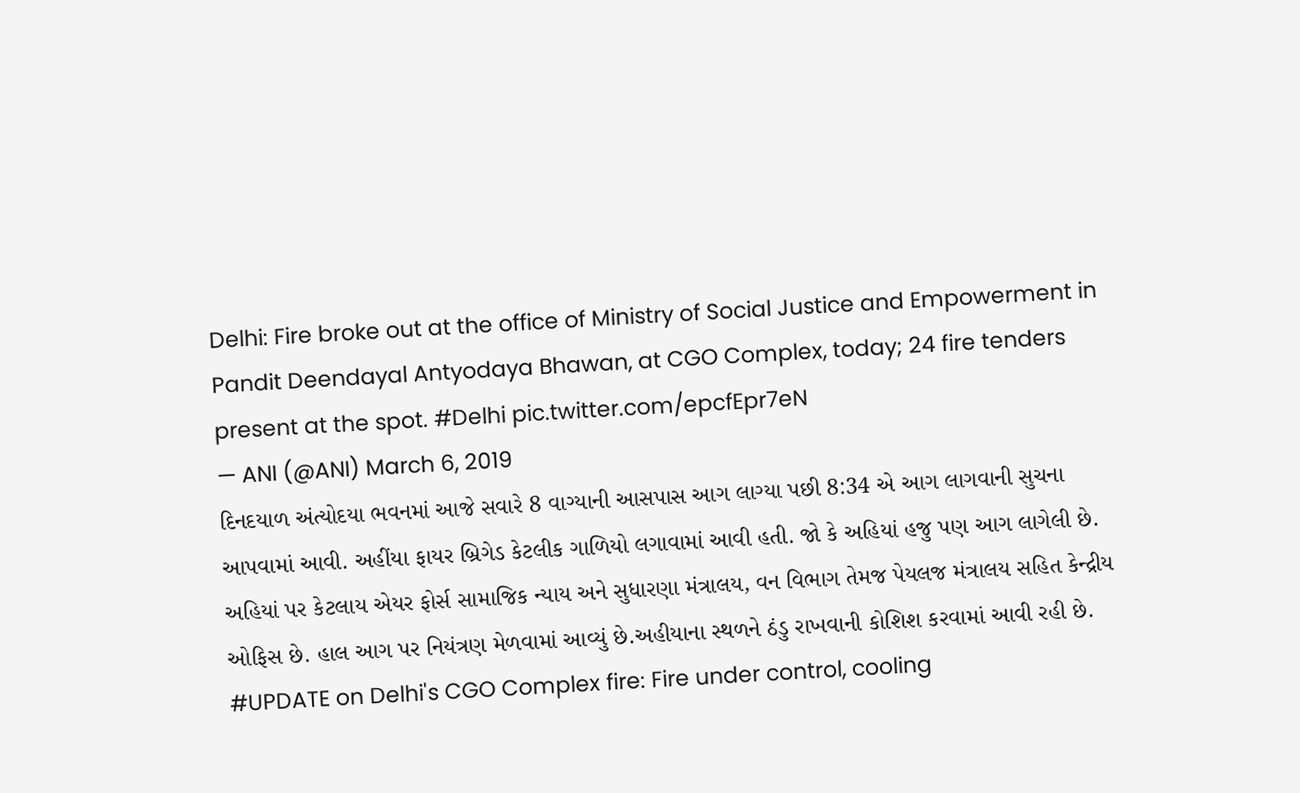Delhi: Fire broke out at the office of Ministry of Social Justice and Empowerment in Pandit Deendayal Antyodaya Bhawan, at CGO Complex, today; 24 fire tenders present at the spot. #Delhi pic.twitter.com/epcfEpr7eN
— ANI (@ANI) March 6, 2019
દિનદયાળ અંત્યોદયા ભવનમાં આજે સવારે 8 વાગ્યાની આસપાસ આગ લાગ્યા પછી 8:34 એ આગ લાગવાની સુચના આપવામાં આવી. અહીંયા ફાયર બ્રિગેડ કેટલીક ગાળિયો લગાવામાં આવી હતી. જો કે અહિયાં હજુ પણ આગ લાગેલી છે. અહિયાં પર કેટલાય એયર ફોર્સ સામાજિક ન્યાય અને સુધારણા મંત્રાલય, વન વિભાગ તેમજ પેયલજ મંત્રાલય સહિત કેન્દ્રીય ઓફિસ છે. હાલ આગ પર નિયંત્રણ મેળવામાં આવ્યું છે.અહીયાના સ્થળને ઠંડુ રાખવાની કોશિશ કરવામાં આવી રહી છે.
#UPDATE on Delhi's CGO Complex fire: Fire under control, cooling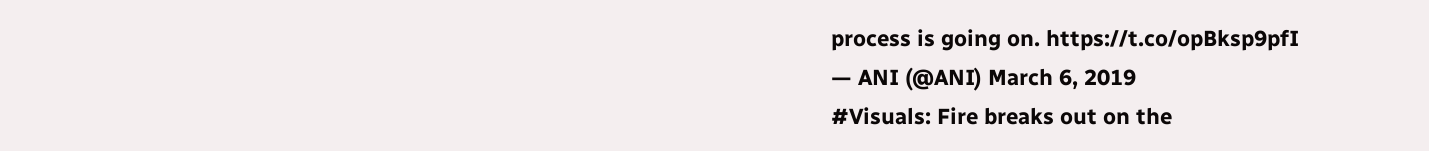process is going on. https://t.co/opBksp9pfI
— ANI (@ANI) March 6, 2019
#Visuals: Fire breaks out on the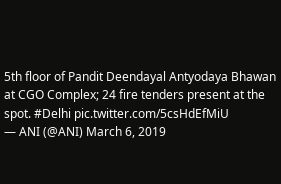5th floor of Pandit Deendayal Antyodaya Bhawan at CGO Complex; 24 fire tenders present at the spot. #Delhi pic.twitter.com/5csHdEfMiU
— ANI (@ANI) March 6, 2019